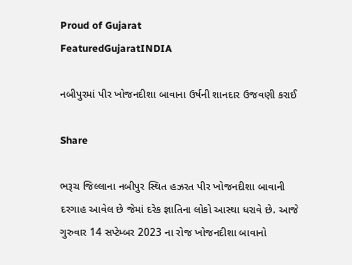Proud of Gujarat
FeaturedGujaratINDIA

નબીપુરમાં પીર ખોજનદીશા બાવાના ઉર્ષની શાનદાર ઉજવણી કરાઈ

Share

ભરૂચ જિલ્લાના નબીપુર સ્થિત હઝરત પીર ખોજનદીશા બાવાની દરગાહ આવેલ છે જેમાં દરેક જ્ઞાતિના લોકો આસ્થા ધરાવે છે. આજે ગુરુવાર 14 સપ્ટેમ્બર 2023 ના રોજ ખોજનદીશા બાવાનો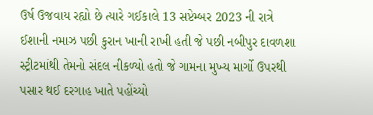ઉર્ષ ઉજવાય રહ્યો છે ત્યારે ગઈકાલે 13 સપ્ટેમ્બર 2023 ની રાત્રે ઈશાની નમાઝ પછી કુરાન ખાની રાખી હતી જે પછી નબીપુર દાવળશા સ્ટ્રીટમાંથી તેમનો સંદલ નીકળ્યો હતો જે ગામના મુખ્ય માર્ગો ઉપરથી પસાર થઈ દરગાહ ખાતે પહોંચ્યો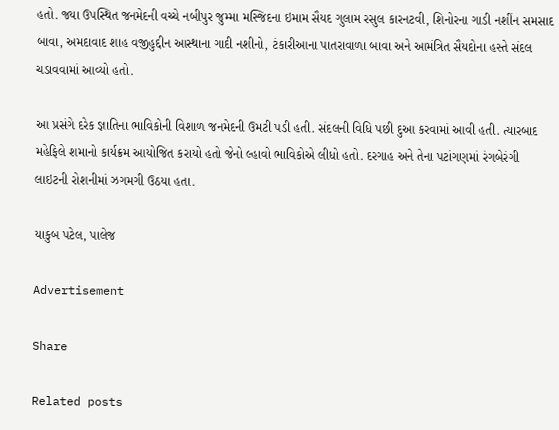હતો. જ્યા ઉપસ્થિત જનમેદની વચ્ચે નબીપુર જુમ્મા મસ્જિદના ઇમામ સૈયદ ગુલામ રસુલ કારનટવી, શિનોરના ગાડી નશીંન સમસાદ બાવા, અમદાવાદ શાહ વજીહુદ્દીન આસ્થાના ગાદી નશીનો, ટંકારીઆના પાતરાવાળા બાવા અને આમંત્રિત સૈયદોના હસ્તે સંદલ ચડાવવામાં આવ્યો હતો.

આ પ્રસંગે દરેક જ્ઞાતિના ભાવિકોની વિશાળ જનમેદની ઉમટી પડી હતી. સંદલની વિધિ પછી દુઆ કરવામાં આવી હતી. ત્યારબાદ મહેફિલે શમાનો કાર્યક્રમ આયોજિત કરાયો હતો જેનો લ્હાવો ભાવિકોએ લીધો હતો. દરગાહ અને તેના પટાંગણમાં રંગબેરંગી લાઇટની રોશનીમાં ઝગમગી ઉઠયા હતા.

યાકુબ પટેલ, પાલેજ

Advertisement

Share

Related posts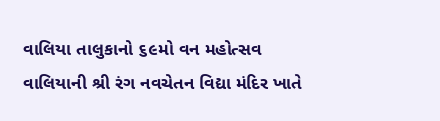વાલિયા તાલુકાનો ૬૯મો વન મહોત્સવ વાલિયાની શ્રી રંગ નવચેતન વિદ્યા મંદિર ખાતે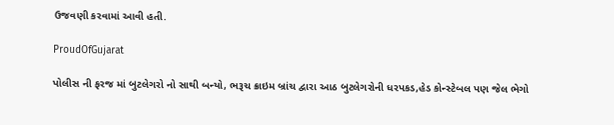ઉજવણી કરવામાં આવી હતી.

ProudOfGujarat

પોલીસ ની ફરજ માં બુટલેગરો નો સાથી બન્યો, ભરૂચ ક્રાઇમ બ્રાંચ દ્વારા આઠ બુટલેગરોની ધરપકડ,હેડ કોન્સ્ટેબલ પણ જેલ ભેગો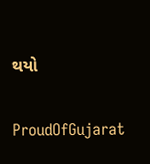થયો

ProudOfGujarat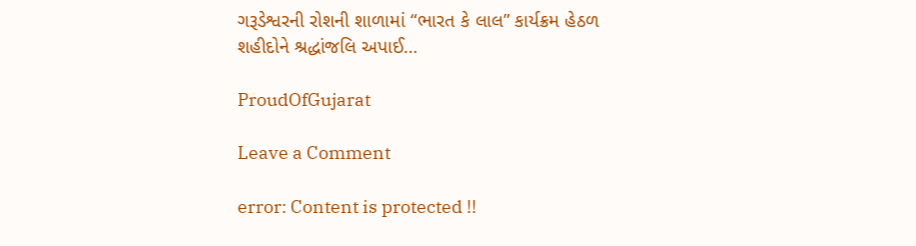ગરૂડેશ્વરની રોશની શાળામાં “ભારત કે લાલ” કાર્યક્રમ હેઠળ શહીદોને શ્રદ્ધાંજલિ અપાઈ…

ProudOfGujarat

Leave a Comment

error: Content is protected !!